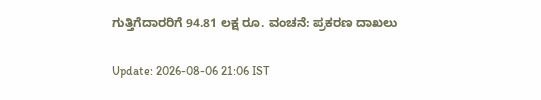ಗುತ್ತಿಗೆದಾರರಿಗೆ 94.81 ಲಕ್ಷ ರೂ. ವಂಚನೆ: ಪ್ರಕರಣ ದಾಖಲು

Update: 2026-08-06 21:06 IST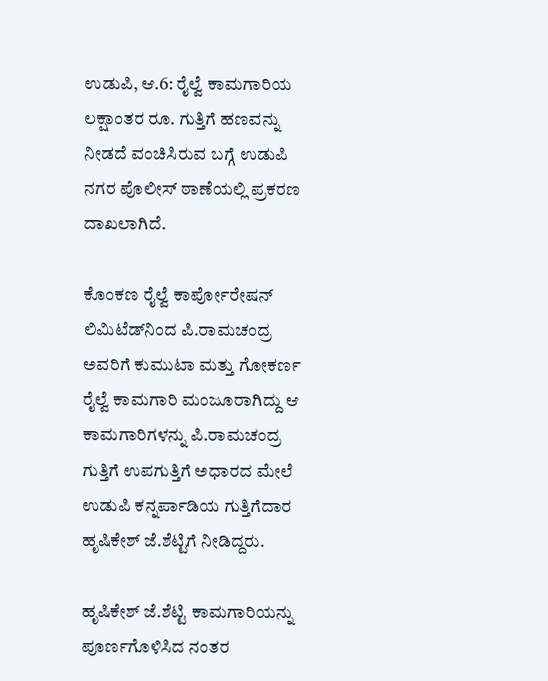ಉಡುಪಿ, ಆ.6: ರೈಲ್ವೆ ಕಾಮಗಾರಿಯ ಲಕ್ಷಾಂತರ ರೂ. ಗುತ್ತಿಗೆ ಹಣವನ್ನು ನೀಡದೆ ವಂಚಿಸಿರುವ ಬಗ್ಗೆ ಉಡುಪಿ ನಗರ ಪೊಲೀಸ್ ಠಾಣೆಯಲ್ಲಿ ಪ್ರಕರಣ ದಾಖಲಾಗಿದೆ.

ಕೊಂಕಣ ರೈಲ್ವೆ ಕಾರ್ಪೋರೇಷನ್ ಲಿಮಿಟೆಡ್‌ನಿಂದ ಪಿ.ರಾಮಚಂದ್ರ ಅವರಿಗೆ ಕುಮುಟಾ ಮತ್ತು ಗೋಕರ್ಣ ರೈಲ್ವೆ ಕಾಮಗಾರಿ ಮಂಜೂರಾಗಿದ್ದು ಆ ಕಾಮಗಾರಿಗಳನ್ನು ಪಿ.ರಾಮಚಂದ್ರ ಗುತ್ತಿಗೆ ಉಪಗುತ್ತಿಗೆ ಅಧಾರದ ಮೇಲೆ ಉಡುಪಿ ಕನ್ನರ್ಪಾಡಿಯ ಗುತ್ತಿಗೆದಾರ ಹೃಷಿಕೇಶ್ ಜೆ.ಶೆಟ್ಟಿಗೆ ನೀಡಿದ್ದರು.

ಹೃಷಿಕೇಶ್ ಜೆ.ಶೆಟ್ಟಿ ಕಾಮಗಾರಿಯನ್ನು ಪೂರ್ಣಗೊಳಿಸಿದ ನಂತರ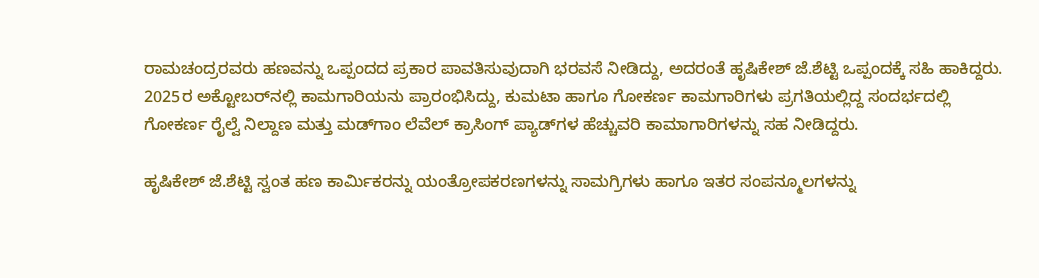ರಾಮಚಂದ್ರರವರು ಹಣವನ್ನು ಒಪ್ಪಂದದ ಪ್ರಕಾರ ಪಾವತಿಸುವುದಾಗಿ ಭರವಸೆ ನೀಡಿದ್ದು, ಅದರಂತೆ ಹೃಷಿಕೇಶ್ ಜೆ.ಶೆಟ್ಟಿ ಒಪ್ಪಂದಕ್ಕೆ ಸಹಿ ಹಾಕಿದ್ದರು. 2025ರ ಅಕ್ಟೋಬರ್‌ನಲ್ಲಿ ಕಾಮಗಾರಿಯನು ಪ್ರಾರಂಭಿಸಿದ್ದು, ಕುಮಟಾ ಹಾಗೂ ಗೋಕರ್ಣ ಕಾಮಗಾರಿಗಳು ಪ್ರಗತಿಯಲ್ಲಿದ್ದ ಸಂದರ್ಭದಲ್ಲಿ ಗೋಕರ್ಣ ರೈಲ್ವೆ ನಿಲ್ದಾಣ ಮತ್ತು ಮಡ್‌ಗಾಂ ಲೆವೆಲ್ ಕ್ರಾಸಿಂಗ್ ಪ್ಯಾಡ್‌ಗಳ ಹೆಚ್ಚುವರಿ ಕಾಮಾಗಾರಿಗಳನ್ನು ಸಹ ನೀಡಿದ್ದರು.

ಹೃಷಿಕೇಶ್ ಜೆ.ಶೆಟ್ಟಿ ಸ್ವಂತ ಹಣ ಕಾರ್ಮಿಕರನ್ನು ಯಂತ್ರೋಪಕರಣಗಳನ್ನು ಸಾಮಗ್ರಿಗಳು ಹಾಗೂ ಇತರ ಸಂಪನ್ಮೂಲಗಳನ್ನು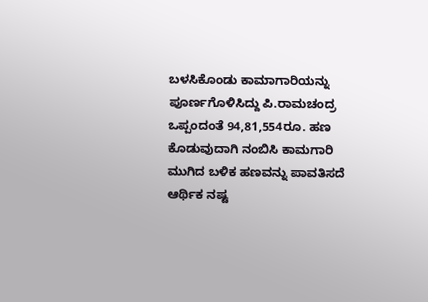ಬಳಸಿಕೊಂಡು ಕಾಮಾಗಾರಿಯನ್ನು ಪೂರ್ಣಗೊಳಿಸಿದ್ದು ಪಿ.ರಾಮಚಂದ್ರ ಒಪ್ಪಂದಂತೆ 94,81,554ರೂ. ಹಣ ಕೊಡುವುದಾಗಿ ನಂಬಿಸಿ ಕಾಮಗಾರಿ ಮುಗಿದ ಬಳಿಕ ಹಣವನ್ನು ಪಾವತಿಸದೆ ಆರ್ಥಿಕ ನಷ್ಟ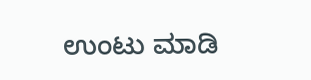ಉಂಟು ಮಾಡಿ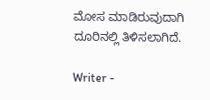ಮೋಸ ಮಾಡಿರುವುದಾಗಿ ದೂರಿನಲ್ಲಿ ತಿಳಿಸಲಾಗಿದೆ.

Writer -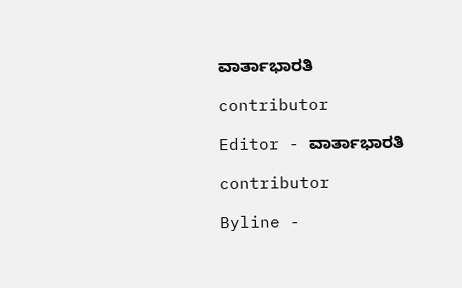ವಾರ್ತಾಭಾರತಿ

contributor

Editor - ವಾರ್ತಾಭಾರತಿ

contributor

Byline -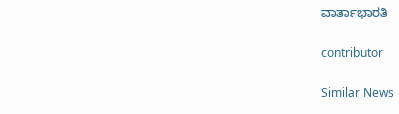ವಾರ್ತಾಭಾರತಿ

contributor

Similar News